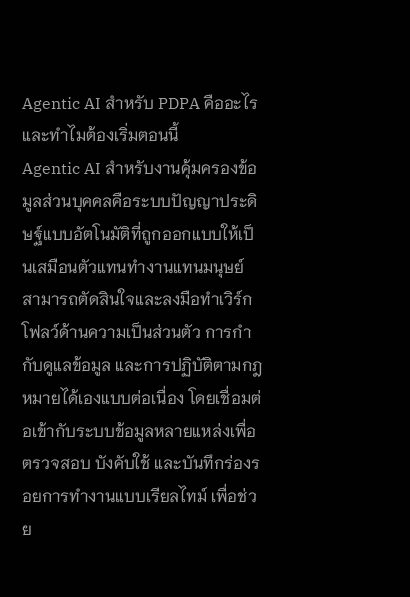Agentic AI สำหรับ PDPA คืออะไร และทำไมต้องเริ่มตอนนี้
Agentic AI สำหรับงานคุ้มครองข้อมูลส่วนบุคคลคือระบบปัญญาประดิษฐ์แบบอัตโนมัติที่ถูกออกแบบให้เป็นเสมือนตัวแทนทำงานแทนมนุษย์ สามารถตัดสินใจและลงมือทำเวิร์กโฟลว์ด้านความเป็นส่วนตัว การกำกับดูแลข้อมูล และการปฏิบัติตามกฎหมายได้เองแบบต่อเนื่อง โดยเชื่อมต่อเข้ากับระบบข้อมูลหลายแหล่งเพื่อตรวจสอบ บังคับใช้ และบันทึกร่องรอยการทำงานแบบเรียลไทม์ เพื่อช่วย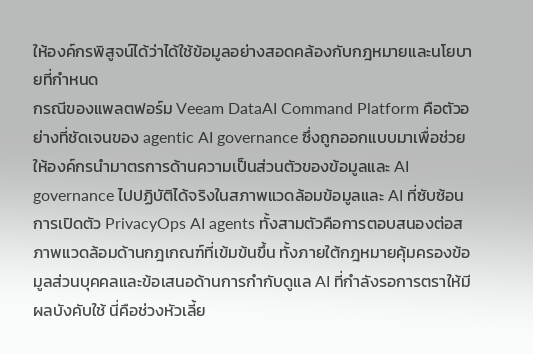ให้องค์กรพิสูจน์ได้ว่าได้ใช้ข้อมูลอย่างสอดคล้องกับกฎหมายและนโยบายที่กำหนด
กรณีของแพลตฟอร์ม Veeam DataAI Command Platform คือตัวอย่างที่ชัดเจนของ agentic AI governance ซึ่งถูกออกแบบมาเพื่อช่วยให้องค์กรนำมาตรการด้านความเป็นส่วนตัวของข้อมูลและ AI governance ไปปฏิบัติได้จริงในสภาพแวดล้อมข้อมูลและ AI ที่ซับซ้อน การเปิดตัว PrivacyOps AI agents ทั้งสามตัวคือการตอบสนองต่อสภาพแวดล้อมด้านกฎเกณฑ์ที่เข้มข้นขึ้น ทั้งภายใต้กฎหมายคุ้มครองข้อมูลส่วนบุคคลและข้อเสนอด้านการกำกับดูแล AI ที่กำลังรอการตราให้มีผลบังคับใช้ นี่คือช่วงหัวเลี้ย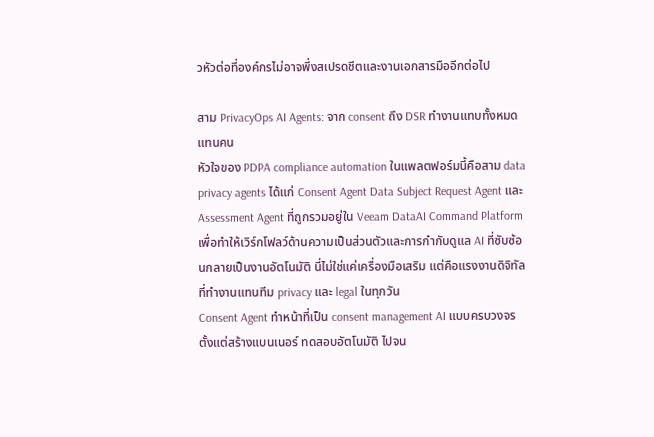วหัวต่อที่องค์กรไม่อาจพึ่งสเปรดชีตและงานเอกสารมืออีกต่อไป

สาม PrivacyOps AI Agents: จาก consent ถึง DSR ทำงานแทบทั้งหมดแทนคน
หัวใจของ PDPA compliance automation ในแพลตฟอร์มนี้คือสาม data privacy agents ได้แก่ Consent Agent Data Subject Request Agent และ Assessment Agent ที่ถูกรวมอยู่ใน Veeam DataAI Command Platform เพื่อทำให้เวิร์กโฟลว์ด้านความเป็นส่วนตัวและการกำกับดูแล AI ที่ซับซ้อนกลายเป็นงานอัตโนมัติ นี่ไม่ใช่แค่เครื่องมือเสริม แต่คือแรงงานดิจิทัลที่ทำงานแทนทีม privacy และ legal ในทุกวัน
Consent Agent ทำหน้าที่เป็น consent management AI แบบครบวงจร ตั้งแต่สร้างแบนเนอร์ ทดสอบอัตโนมัติ ไปจน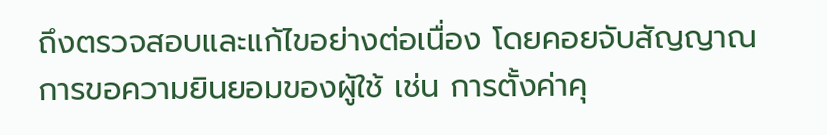ถึงตรวจสอบและแก้ไขอย่างต่อเนื่อง โดยคอยจับสัญญาณการขอความยินยอมของผู้ใช้ เช่น การตั้งค่าคุ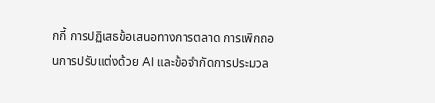กกี้ การปฏิเสธข้อเสนอทางการตลาด การเพิกถอนการปรับแต่งด้วย AI และข้อจำกัดการประมวล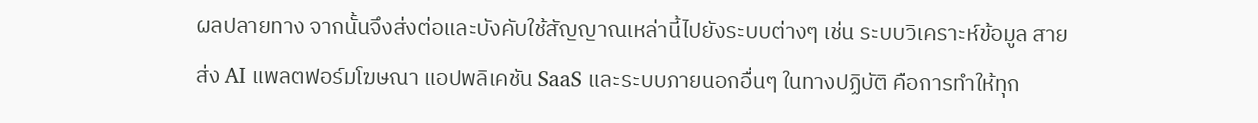ผลปลายทาง จากนั้นจึงส่งต่อและบังคับใช้สัญญาณเหล่านี้ไปยังระบบต่างๆ เช่น ระบบวิเคราะห์ข้อมูล สายส่ง AI แพลตฟอร์มโฆษณา แอปพลิเคชัน SaaS และระบบภายนอกอื่นๆ ในทางปฏิบัติ คือการทำให้ทุก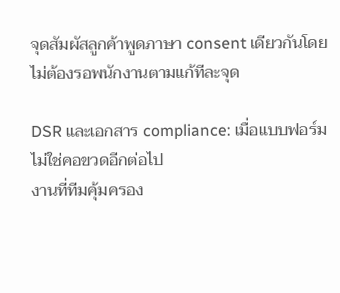จุดสัมผัสลูกค้าพูดภาษา consent เดียวกันโดยไม่ต้องรอพนักงานตามแก้ทีละจุด

DSR และเอกสาร compliance: เมื่อแบบฟอร์มไม่ใช่คอขวดอีกต่อไป
งานที่ทีมคุ้มครอง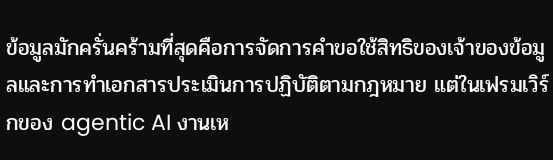ข้อมูลมักครั่นคร้ามที่สุดคือการจัดการคำขอใช้สิทธิของเจ้าของข้อมูลและการทำเอกสารประเมินการปฏิบัติตามกฎหมาย แต่ในเฟรมเวิร์กของ agentic AI งานเห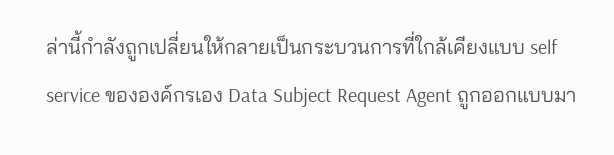ล่านี้กำลังถูกเปลี่ยนให้กลายเป็นกระบวนการที่ใกล้เคียงแบบ self service ขององค์กรเอง Data Subject Request Agent ถูกออกแบบมา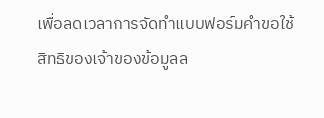เพื่อลดเวลาการจัดทำแบบฟอร์มคำขอใช้สิทธิของเจ้าของข้อมูลล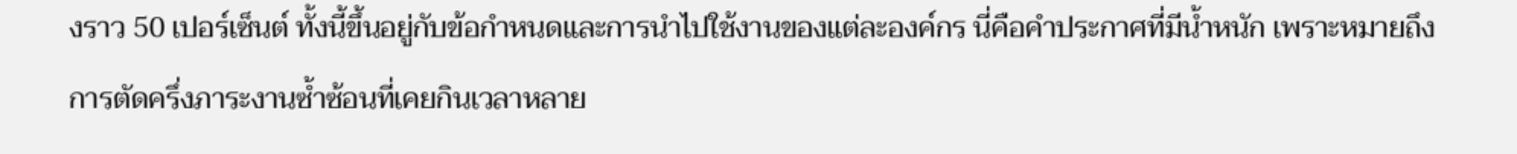งราว 50 เปอร์เซ็นต์ ทั้งนี้ขึ้นอยู่กับข้อกำหนดและการนำไปใช้งานของแต่ละองค์กร นี่คือคำประกาศที่มีน้ำหนัก เพราะหมายถึงการตัดครึ่งภาระงานซ้ำซ้อนที่เคยกินเวลาหลาย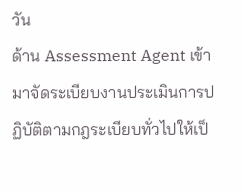วัน
ด้าน Assessment Agent เข้ามาจัดระเบียบงานประเมินการปฏิบัติตามกฎระเบียบทั่วไปให้เป็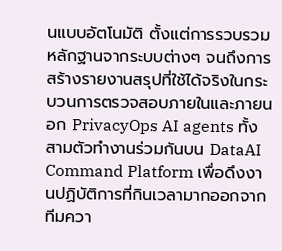นแบบอัตโนมัติ ตั้งแต่การรวบรวมหลักฐานจากระบบต่างๆ จนถึงการสร้างรายงานสรุปที่ใช้ได้จริงในกระบวนการตรวจสอบภายในและภายนอก PrivacyOps AI agents ทั้งสามตัวทำงานร่วมกันบน DataAI Command Platform เพื่อดึงงานปฏิบัติการที่กินเวลามากออกจากทีมควา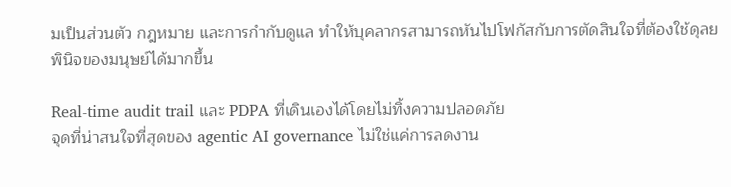มเป็นส่วนตัว กฎหมาย และการกำกับดูแล ทำให้บุคลากรสามารถหันไปโฟกัสกับการตัดสินใจที่ต้องใช้ดุลยพินิจของมนุษย์ได้มากขึ้น

Real-time audit trail และ PDPA ที่เดินเองได้โดยไม่ทิ้งความปลอดภัย
จุดที่น่าสนใจที่สุดของ agentic AI governance ไม่ใช่แค่การลดงาน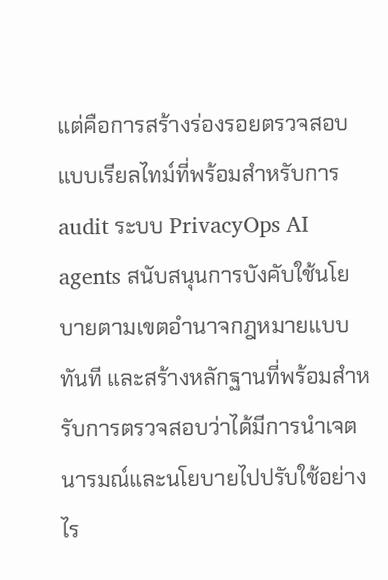แต่คือการสร้างร่องรอยตรวจสอบแบบเรียลไทม์ที่พร้อมสำหรับการ audit ระบบ PrivacyOps AI agents สนับสนุนการบังคับใช้นโยบายตามเขตอำนาจกฎหมายแบบทันที และสร้างหลักฐานที่พร้อมสำหรับการตรวจสอบว่าได้มีการนำเจตนารมณ์และนโยบายไปปรับใช้อย่างไร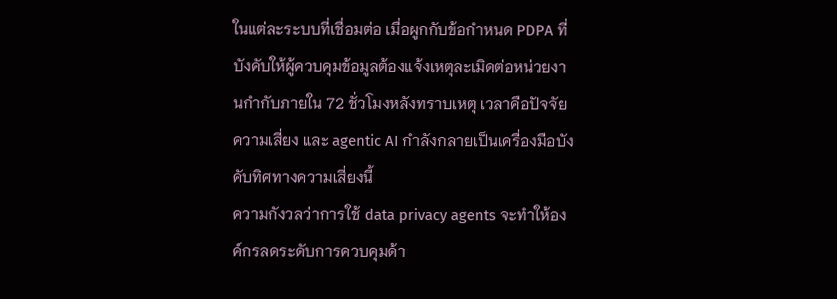ในแต่ละระบบที่เชื่อมต่อ เมื่อผูกกับข้อกำหนด PDPA ที่บังคับให้ผู้ควบคุมข้อมูลต้องแจ้งเหตุละเมิดต่อหน่วยงานกำกับภายใน 72 ชั่วโมงหลังทราบเหตุ เวลาคือปัจจัยความเสี่ยง และ agentic AI กำลังกลายเป็นเครื่องมือบังคับทิศทางความเสี่ยงนี้
ความกังวลว่าการใช้ data privacy agents จะทำให้องค์กรลดระดับการควบคุมด้า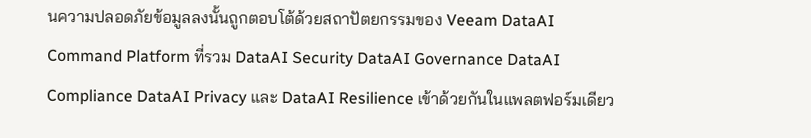นความปลอดภัยข้อมูลลงนั้นถูกตอบโต้ด้วยสถาปัตยกรรมของ Veeam DataAI Command Platform ที่รวม DataAI Security DataAI Governance DataAI Compliance DataAI Privacy และ DataAI Resilience เข้าด้วยกันในแพลตฟอร์มเดียว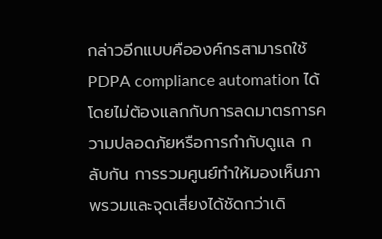กล่าวอีกแบบคือองค์กรสามารถใช้ PDPA compliance automation ได้โดยไม่ต้องแลกกับการลดมาตรการความปลอดภัยหรือการกำกับดูแล กลับกัน การรวมศูนย์ทำให้มองเห็นภาพรวมและจุดเสี่ยงได้ชัดกว่าเดิ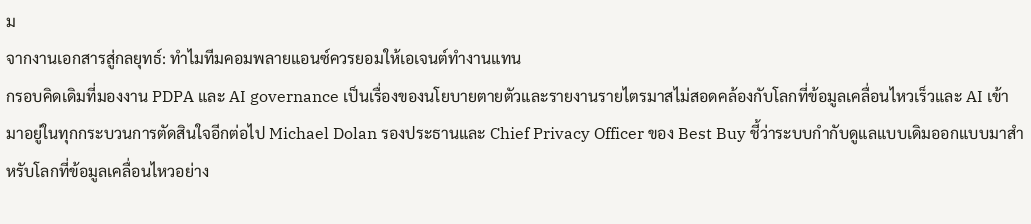ม
จากงานเอกสารสู่กลยุทธ์: ทำไมทีมคอมพลายแอนซ์ควรยอมให้เอเจนต์ทำงานแทน
กรอบคิดเดิมที่มองงาน PDPA และ AI governance เป็นเรื่องของนโยบายตายตัวและรายงานรายไตรมาสไม่สอดคล้องกับโลกที่ข้อมูลเคลื่อนไหวเร็วและ AI เข้ามาอยู่ในทุกกระบวนการตัดสินใจอีกต่อไป Michael Dolan รองประธานและ Chief Privacy Officer ของ Best Buy ชี้ว่าระบบกำกับดูแลแบบเดิมออกแบบมาสำหรับโลกที่ข้อมูลเคลื่อนไหวอย่าง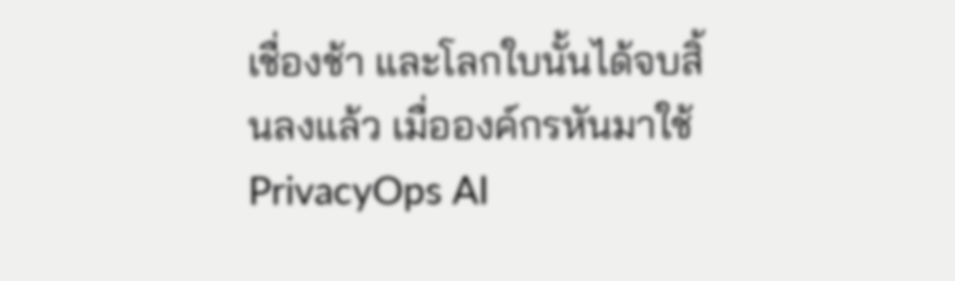เชื่องช้า และโลกใบนั้นได้จบสิ้นลงแล้ว เมื่อองค์กรหันมาใช้ PrivacyOps AI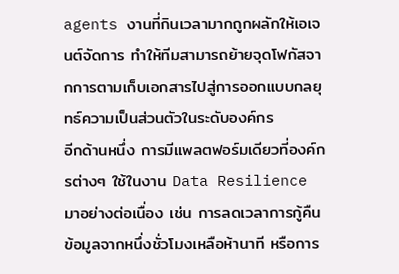agents งานที่กินเวลามากถูกผลักให้เอเจนต์จัดการ ทำให้ทีมสามารถย้ายจุดโฟกัสจากการตามเก็บเอกสารไปสู่การออกแบบกลยุทธ์ความเป็นส่วนตัวในระดับองค์กร
อีกด้านหนึ่ง การมีแพลตฟอร์มเดียวที่องค์กรต่างๆ ใช้ในงาน Data Resilience มาอย่างต่อเนื่อง เช่น การลดเวลาการกู้คืนข้อมูลจากหนึ่งชั่วโมงเหลือห้านาที หรือการ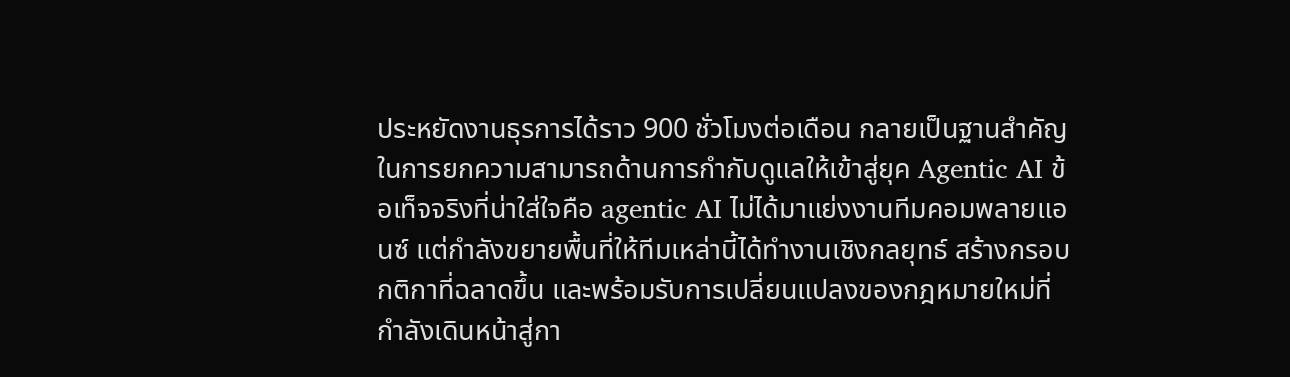ประหยัดงานธุรการได้ราว 900 ชั่วโมงต่อเดือน กลายเป็นฐานสำคัญในการยกความสามารถด้านการกำกับดูแลให้เข้าสู่ยุค Agentic AI ข้อเท็จจริงที่น่าใส่ใจคือ agentic AI ไม่ได้มาแย่งงานทีมคอมพลายแอนซ์ แต่กำลังขยายพื้นที่ให้ทีมเหล่านี้ได้ทำงานเชิงกลยุทธ์ สร้างกรอบกติกาที่ฉลาดขึ้น และพร้อมรับการเปลี่ยนแปลงของกฎหมายใหม่ที่กำลังเดินหน้าสู่กา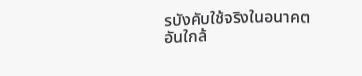รบังคับใช้จริงในอนาคตอันใกล้